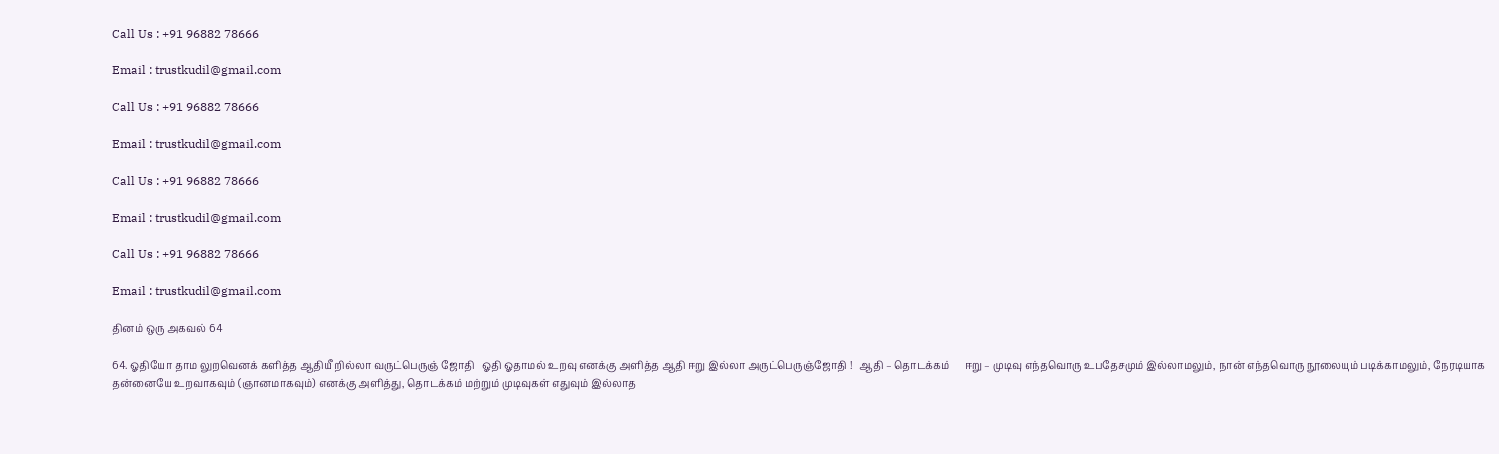Call Us : +91 96882 78666

Email : trustkudil@gmail.com

Call Us : +91 96882 78666

Email : trustkudil@gmail.com

Call Us : +91 96882 78666

Email : trustkudil@gmail.com

Call Us : +91 96882 78666

Email : trustkudil@gmail.com

தினம் ஒரு அகவல் 64

64. ஓதியோ தாம லுறவெனக் களித்த ஆதியீ றில்லா வருட்பெருஞ் ஜோதி   ஓதி ஓதாமல் உறவு எனக்கு அளித்த ஆதி ஈறு இல்லா அருட்பெருஞ்ஜோதி !   ஆதி – தொடக்கம்      ஈறு – முடிவு எந்தவொரு உபதேசமும் இல்லாமலும், நான் எந்தவொரு நூலையும் படிக்காமலும், நேரடியாக தன்னையே உறவாகவும் (ஞானமாகவும்) எனக்கு அளித்து, தொடக்கம் மற்றும் முடிவுகள் எதுவும் இல்லாத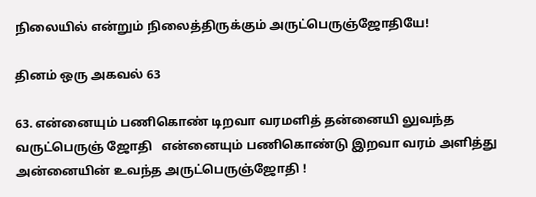நிலையில் என்றும் நிலைத்திருக்கும் அருட்பெருஞ்ஜோதியே!

தினம் ஒரு அகவல் 63

63. என்னையும் பணிகொண் டிறவா வரமளித் தன்னையி லுவந்த வருட்பெருஞ் ஜோதி   என்னையும் பணிகொண்டு இறவா வரம் அளித்து அன்னையின் உவந்த அருட்பெருஞ்ஜோதி !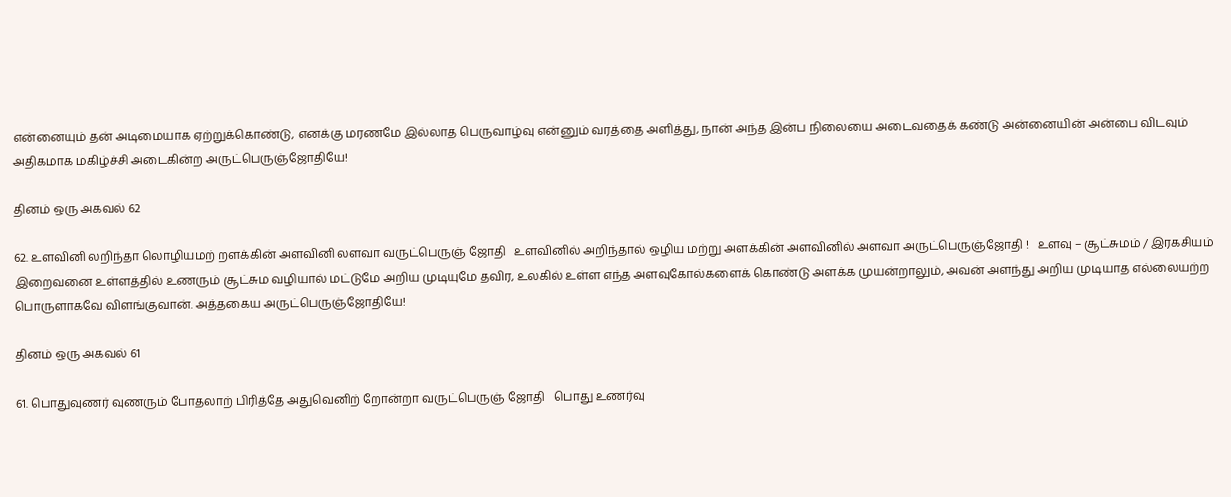என்னையும் தன் அடிமையாக ஏற்றுக்கொண்டு, எனக்கு மரணமே இல்லாத பெருவாழ்வு என்னும் வரத்தை அளித்து, நான் அந்த இன்ப நிலையை அடைவதைக் கண்டு அன்னையின் அன்பை விடவும் அதிகமாக மகிழ்ச்சி அடைகின்ற அருட்பெருஞ்ஜோதியே!

தினம் ஒரு அகவல் 62

62. உளவினி லறிந்தா லொழியமற் றளக்கின் அளவினி லளவா வருட்பெருஞ் ஜோதி   உளவினில் அறிந்தால் ஒழிய மற்று அளக்கின் அளவினில் அளவா அருட்பெருஞ்ஜோதி !   உளவு – சூட்சுமம் / இரகசியம் இறைவனை உள்ளத்தில் உணரும் சூட்சும வழியால் மட்டுமே அறிய முடியுமே தவிர, உலகில் உள்ள எந்த அளவுகோல்களைக் கொண்டு அளக்க முயன்றாலும், அவன் அளந்து அறிய முடியாத எல்லையற்ற பொருளாகவே விளங்குவான். அத்தகைய அருட்பெருஞ்ஜோதியே!

தினம் ஒரு அகவல் 61

61. பொதுவுணர் வுணரும் போதலாற் பிரித்தே அதுவெனிற் றோன்றா வருட்பெருஞ் ஜோதி   பொது உணர்வு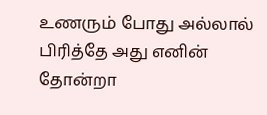உணரும் போது அல்லால் பிரித்தே அது எனின் தோன்றா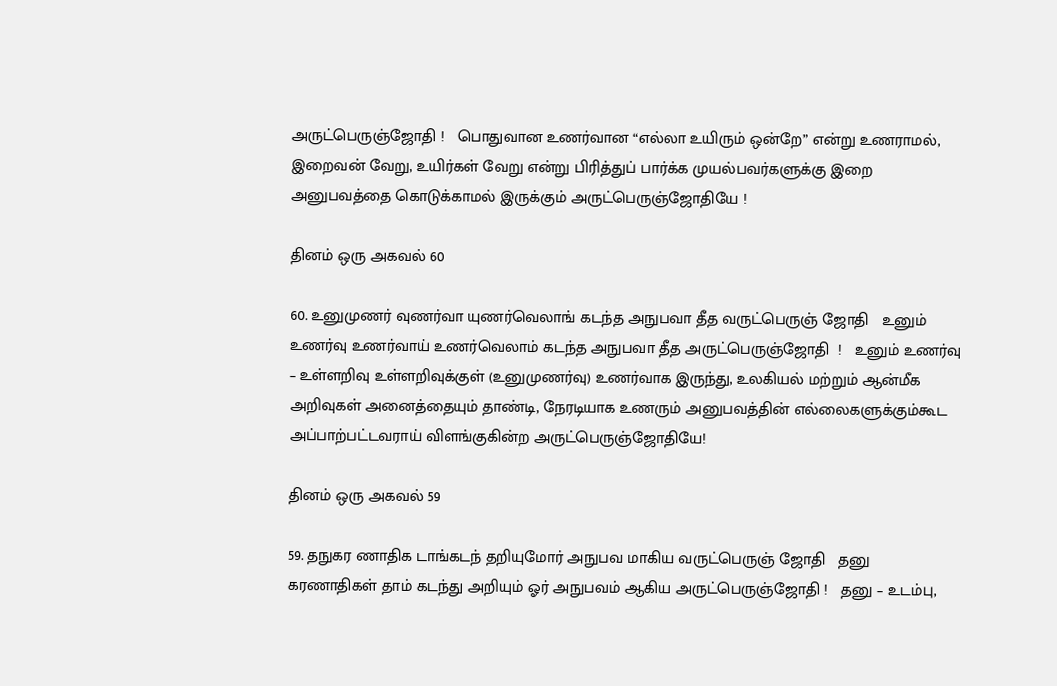அருட்பெருஞ்ஜோதி !   பொதுவான உணர்வான “எல்லா உயிரும் ஒன்றே” என்று உணராமல், இறைவன் வேறு, உயிர்கள் வேறு என்று பிரித்துப் பார்க்க முயல்பவர்களுக்கு இறை அனுபவத்தை கொடுக்காமல் இருக்கும் அருட்பெருஞ்ஜோதியே !

தினம் ஒரு அகவல் 60

60. உனுமுணர் வுணர்வா யுணர்வெலாங் கடந்த அநுபவா தீத வருட்பெருஞ் ஜோதி   உனும் உணர்வு உணர்வாய் உணர்வெலாம் கடந்த அநுபவா தீத அருட்பெருஞ்ஜோதி  !   உனும் உணர்வு – உள்ளறிவு உள்ளறிவுக்குள் (உனுமுணர்வு) உணர்வாக இருந்து, உலகியல் மற்றும் ஆன்மீக அறிவுகள் அனைத்தையும் தாண்டி, நேரடியாக உணரும் அனுபவத்தின் எல்லைகளுக்கும்கூட அப்பாற்பட்டவராய் விளங்குகின்ற அருட்பெருஞ்ஜோதியே!

தினம் ஒரு அகவல் 59

59. தநுகர ணாதிக டாங்கடந் தறியுமோர் அநுபவ மாகிய வருட்பெருஞ் ஜோதி   தனு கரணாதிகள் தாம் கடந்து அறியும் ஓர் அநுபவம் ஆகிய அருட்பெருஞ்ஜோதி !   தனு – உடம்பு,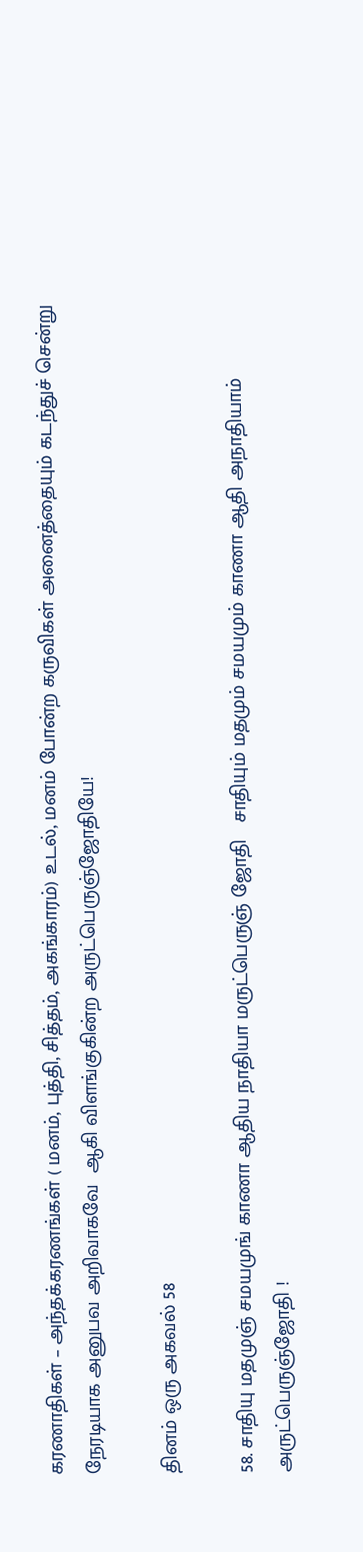கரணாதிகள் – அந்தக்கரணங்கள் ( மனம், புத்தி, சித்தம், அகங்காரம்) உடல், மனம் போன்ற கருவிகள் அனைத்தையும் கடந்துச் சென்று நேரடியாக அனுபவ அறிவாகவே  ஆகி விளங்குகின்ற அருட்பெருஞ்ஜோதியே!

தினம் ஒரு அகவல் 58

58. சாதியு மதமுஞ் சமயமுங் காணா ஆதிய நாதியா மருட்பெருஞ் ஜோதி   சாதியும் மதமும் சமயமும் காணா ஆதி அநாதியாம் அருட்பெருஞ்ஜோதி !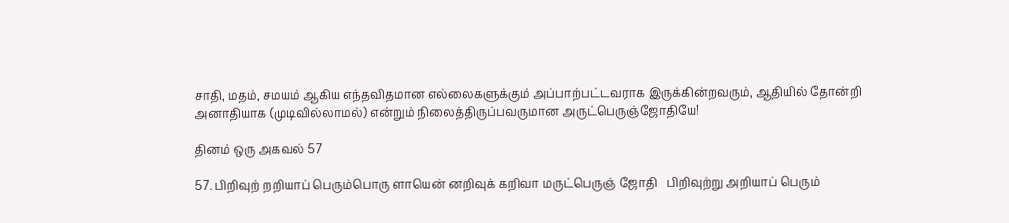சாதி, மதம், சமயம் ஆகிய எந்தவிதமான எல்லைகளுக்கும் அப்பாற்பட்டவராக இருக்கின்றவரும், ஆதியில் தோன்றி அனாதியாக (முடிவில்லாமல்) என்றும் நிலைத்திருப்பவருமான அருட்பெருஞ்ஜோதியே!

தினம் ஒரு அகவல் 57

57. பிறிவுற் றறியாப் பெரும்பொரு ளாயென் னறிவுக் கறிவா மருட்பெருஞ் ஜோதி   பிறிவுற்று அறியாப் பெரும்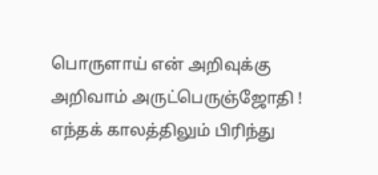பொருளாய் என் அறிவுக்கு அறிவாம் அருட்பெருஞ்ஜோதி !   எந்தக் காலத்திலும் பிரிந்து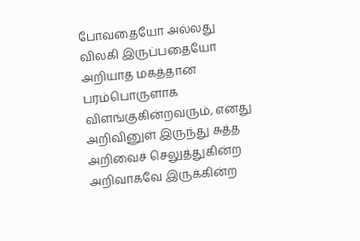போவதையோ அல்லது விலகி இருப்பதையோ அறியாத மகத்தான பரம்பொருளாக விளங்குகின்றவரும், எனது அறிவினுள் இருந்து சுத்த அறிவைச் செலுத்துகின்ற அறிவாகவே இருக்கின்ற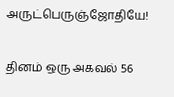அருட்பெருஞ்ஜோதியே!

தினம் ஒரு அகவல் 56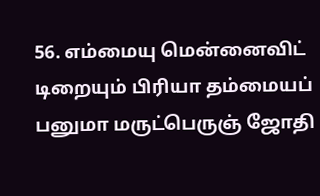56. எம்மையு மென்னைவிட் டிறையும் பிரியா தம்மையப் பனுமா மருட்பெருஞ் ஜோதி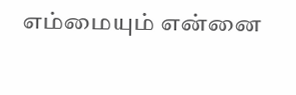எம்மையும் என்னை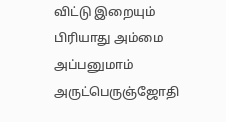விட்டு இறையும் பிரியாது அம்மை அப்பனுமாம் அருட்பெருஞ்ஜோதி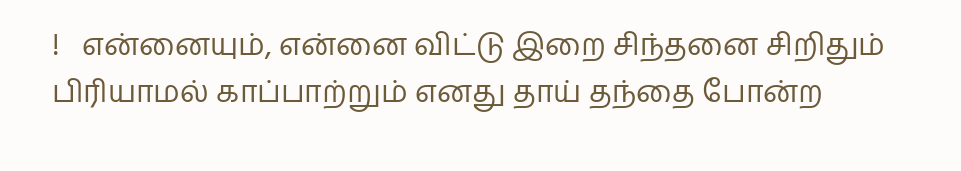!   என்னையும், என்னை விட்டு இறை சிந்தனை சிறிதும் பிரியாமல் காப்பாற்றும் எனது தாய் தந்தை போன்ற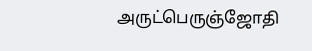அருட்பெருஞ்ஜோதி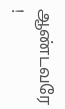ஆண்டவரே !